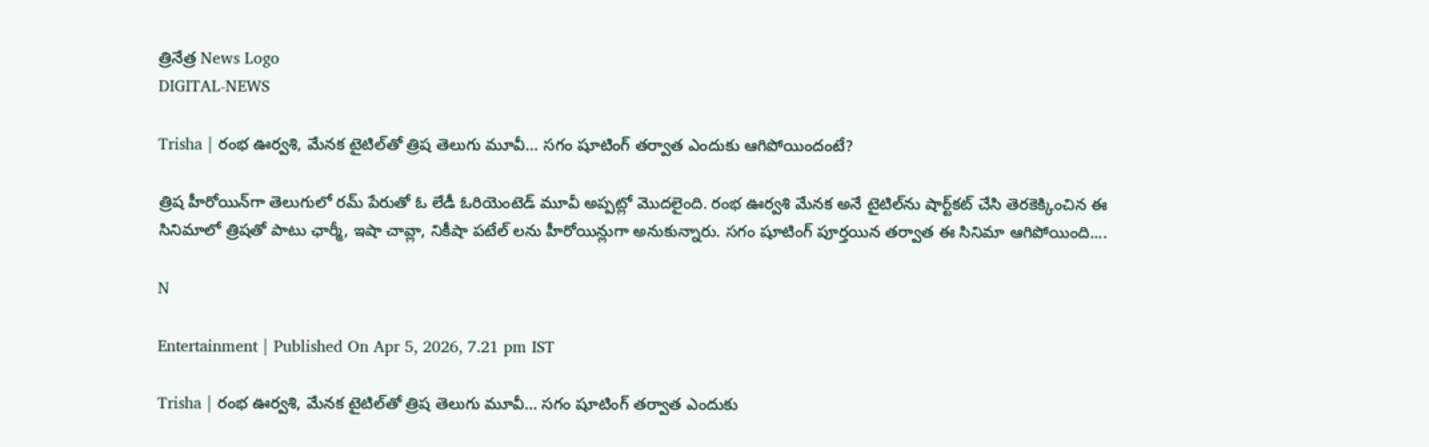త్రినేత్ర News Logo
DIGITAL-NEWS

Trisha | రంభ ఊర్వ‌శి, మేన‌క టైటిల్‌తో త్రిష తెలుగు మూవీ… స‌గం షూటింగ్ త‌ర్వాత ఎందుకు ఆగిపోయిందంటే?

త్రిష హీరోయిన్‌గా తెలుగులో ర‌మ్ పేరుతో ఓ లేడీ ఓరియెంటెడ్ మూవీ అప్ప‌ట్లో మొద‌లైంది. రంభ ఊర్వ‌శి మేన‌క అనే టైటిల్‌ను షార్ట్‌క‌ట్ చేసి తెర‌కెక్కించిన ఈ సినిమాలో త్రిష‌తో పాటు ఛార్మీ, ఇషా చావ్లా, నికీషా ప‌టేల్ లను హీరోయిన్లుగా అనుకున్నారు. స‌గం షూటింగ్ పూర్త‌యిన త‌ర్వాత ఈ సినిమా ఆగిపోయింది....

N

Entertainment | Published On Apr 5, 2026, 7.21 pm IST

Trisha | రంభ ఊర్వ‌శి, మేన‌క టైటిల్‌తో త్రిష తెలుగు మూవీ… స‌గం షూటింగ్ త‌ర్వాత ఎందుకు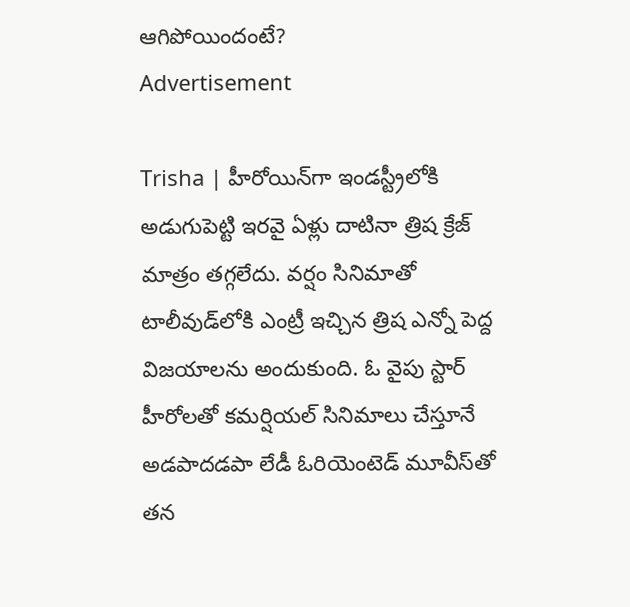ఆగిపోయిందంటే?
Advertisement

Trisha | హీరోయిన్‌గా ఇండ‌స్ట్రీలోకి అడుగుపెట్టి ఇర‌వై ఏళ్లు దాటినా త్రిష క్రేజ్ మాత్రం త‌గ్గ‌లేదు. వ‌ర్షం సినిమాతో టాలీవుడ్‌లోకి ఎంట్రీ ఇచ్చిన త్రిష ఎన్నో పెద్ద విజ‌యాల‌ను అందుకుంది. ఓ వైపు స్టార్ హీరోల‌తో క‌మ‌ర్షియ‌ల్ సినిమాలు చేస్తూనే అడ‌పాద‌డ‌పా లేడీ ఓరియెంటెడ్ మూవీస్‌తో త‌న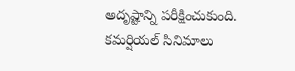అదృష్టాన్ని ప‌రీక్షించుకుంది. క‌మ‌ర్షియ‌ల్ సినిమాలు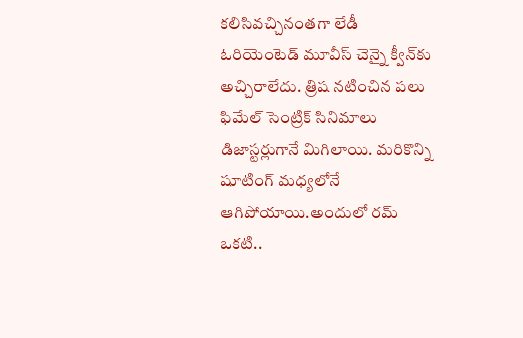క‌లిసివ‌చ్చినంత‌గా లేడీ ఓరియెంటెడ్ మూవీస్ చెన్నై క్వీన్‌కు అచ్చిరాలేదు. త్రిష న‌టించిన ప‌లు ఫిమేల్ సెంట్రిక్ సినిమాలు డిజాస్ట‌ర్లుగానే మిగిలాయి. మ‌రికొన్ని షూటింగ్ మ‌ధ్య‌లోనే ఆగిపోయాయి.అందులో ర‌మ్ ఒక‌టి..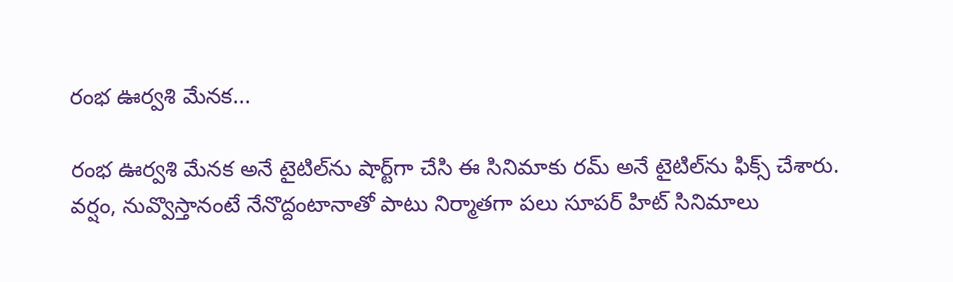రంభ ఊర్వ‌శి మేన‌క‌...

రంభ ఊర్వ‌శి మేన‌క అనే టైటిల్‌ను షార్ట్‌గా చేసి ఈ సినిమాకు ర‌మ్ అనే టైటిల్‌ను ఫిక్స్ చేశారు. వ‌ర్షం, నువ్వొస్తానంటే నేనొద్దంటానాతో పాటు నిర్మాత‌గా ప‌లు సూప‌ర్ హిట్ సినిమాలు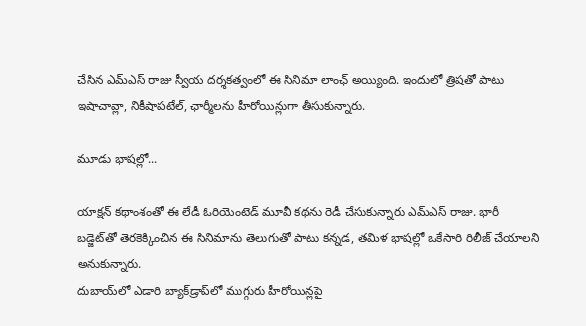చేసిన ఎమ్ఎస్ రాజు స్వీయ‌ ద‌ర్శ‌క‌త్వంలో ఈ సినిమా లాంఛ్ అయ్యింది. ఇందులో త్రిష‌తో పాటు ఇషాచావ్లా, నికీషాప‌టేల్‌, ఛార్మీలను హీరోయిన్లుగా తీసుకున్నారు.

మూడు భాష‌ల్లో...

యాక్ష‌న్ క‌థాంశంతో ఈ లేడీ ఓరియెంటెడ్ మూవీ క‌థ‌ను రెడీ చేసుకున్నారు ఎమ్ఎస్ రాజు. భారీ బ‌డ్జెట్‌తో తెర‌కెక్కించిన ఈ సినిమాను తెలుగుతో పాటు క‌న్న‌డ‌, త‌మిళ భాష‌ల్లో ఒకేసారి రిలీజ్ చేయాల‌ని అనుకున్నారు.
దుబాయ్‌లో ఎడారి బ్యాక్‌డ్రాప్‌లో ముగ్గురు హీరోయిన్ల‌పై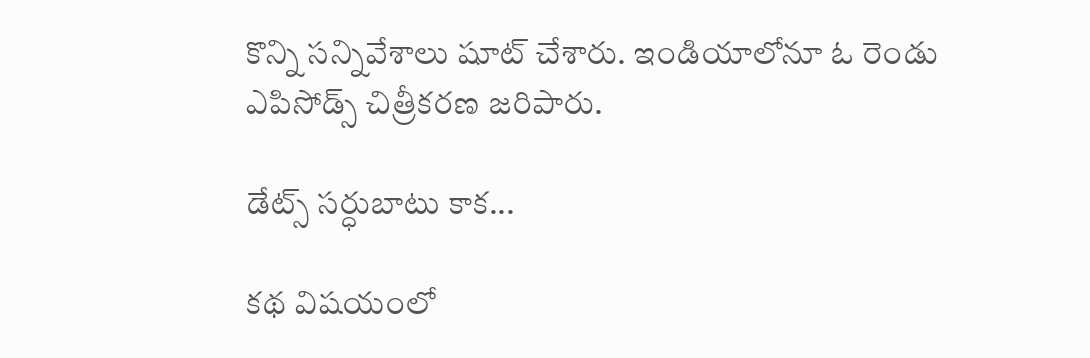కొన్ని స‌న్నివేశాలు షూట్ చేశారు. ఇండియాలోనూ ఓ రెండు ఎపిసోడ్స్ చిత్రీక‌ర‌ణ జ‌రిపారు.

డేట్స్ స‌ర్ధుబాటు కాక‌...

క‌థ విష‌యంలో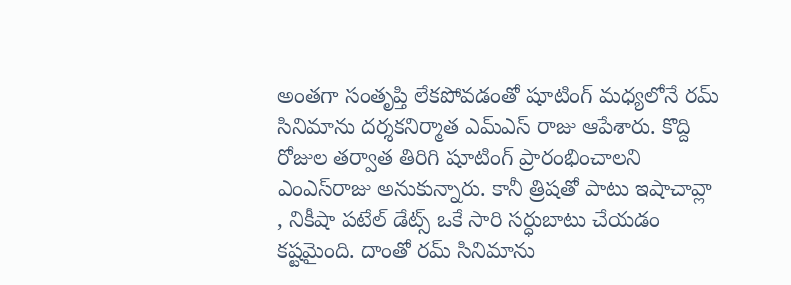అంత‌గా సంతృప్తి లేక‌పోవ‌డంతో షూటింగ్ మ‌ధ్య‌లోనే ర‌మ్ సినిమాను ద‌ర్శ‌క‌నిర్మాత‌ ఎమ్ఎస్ రాజు ఆపేశారు. కొద్ది రోజుల త‌ర్వాత తిరిగి షూటింగ్ ప్రారంభించాల‌ని ఎంఎస్‌రాజు అనుకున్నారు. కానీ త్రిషతో పాటు ఇషాచావ్లా , నికీషా ప‌టేల్ డేట్స్ ఒకే సారి స‌ర్ధుబాటు చేయ‌డం క‌ష్ట‌మైంది. దాంతో ర‌మ్ సినిమాను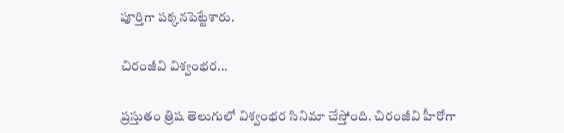పూర్తిగా ప‌క్క‌న‌పెట్టేశారు.

చిరంజీవి విశ్వంభ‌ర‌...

ప్ర‌స్తుతం త్రిష తెలుగులో విశ్వంభ‌ర సినిమా చేస్తోంది. చిరంజీవి హీరోగా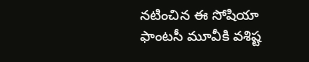న‌టించిన ఈ సోషియా ఫాంట‌సీ మూవీకి వ‌శిష్ట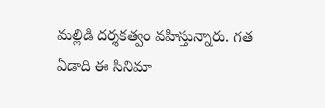మ‌ల్లిడి ద‌ర్శ‌క‌త్వం వ‌హిస్తున్నారు. గ‌త ఏడాది ఈ సినిమా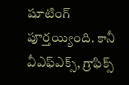షూటింగ్ పూర్త‌య్యింది. కానీ వీఎఫ్ఎక్స్‌, గ్రాఫిక్స్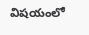విష‌యంలో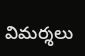విమ‌ర్శ‌లు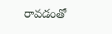రావ‌డంతో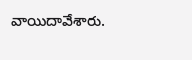వాయిదావేశారు.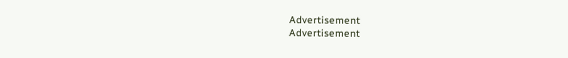Advertisement
Advertisement